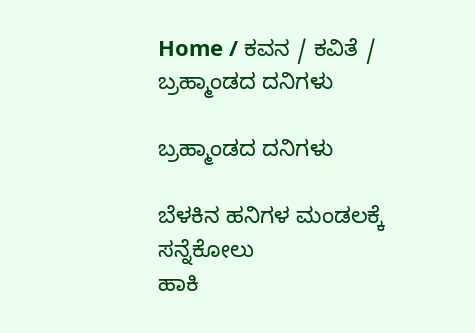Home / ಕವನ / ಕವಿತೆ / ಬ್ರಹ್ಮಾಂಡದ ದನಿಗಳು

ಬ್ರಹ್ಮಾಂಡದ ದನಿಗಳು

ಬೆಳಕಿನ ಹನಿಗಳ ಮಂಡಲಕ್ಕೆ ಸನ್ನೆಕೋಲು
ಹಾಕಿ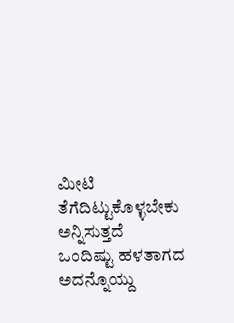ಮೀಟಿ ತೆಗೆದಿಟ್ಟುಕೊಳ್ಳಬೇಕು ಅನ್ನಿಸುತ್ತದೆ
ಒಂದಿಷ್ಟು ಹಳತಾಗದ ಅದನ್ನೊಯ್ದು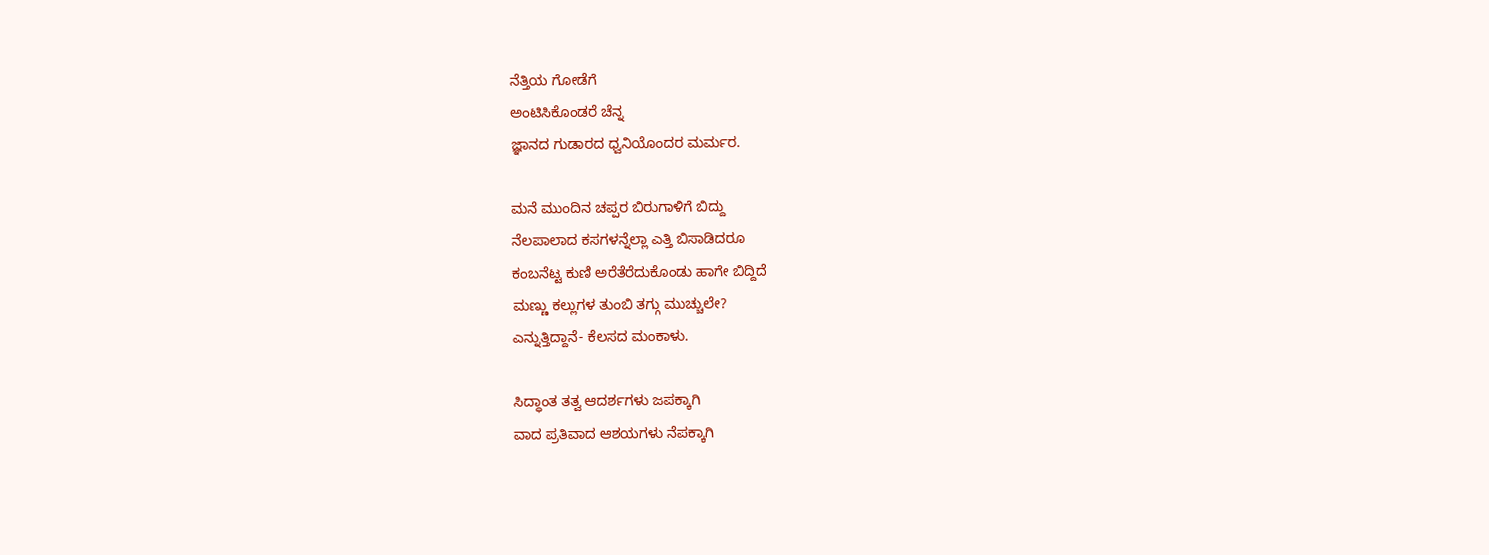ನೆತ್ತಿಯ ಗೋಡೆಗೆ
ಅಂಟಿಸಿಕೊಂಡರೆ ಚೆನ್ನ
ಜ್ಞಾನದ ಗುಡಾರದ ಧ್ವನಿಯೊಂದರ ಮರ್ಮರ.

ಮನೆ ಮುಂದಿನ ಚಪ್ಪರ ಬಿರುಗಾಳಿಗೆ ಬಿದ್ದು
ನೆಲಪಾಲಾದ ಕಸಗಳನ್ನೆಲ್ಲಾ ಎತ್ತಿ ಬಿಸಾಡಿದರೂ
ಕಂಬನೆಟ್ಟ ಕುಣಿ ಅರೆತೆರೆದುಕೊಂಡು ಹಾಗೇ ಬಿದ್ದಿದೆ
ಮಣ್ಣು ಕಲ್ಲುಗಳ ತುಂಬಿ ತಗ್ಗು ಮುಚ್ಚುಲೇ?
ಎನ್ನುತ್ತಿದ್ದಾನೆ- ಕೆಲಸದ ಮಂಕಾಳು.

ಸಿದ್ಧಾಂತ ತತ್ವ ಆದರ್ಶಗಳು ಜಪಕ್ಕಾಗಿ
ವಾದ ಪ್ರತಿವಾದ ಆಶಯಗಳು ನೆಪಕ್ಕಾಗಿ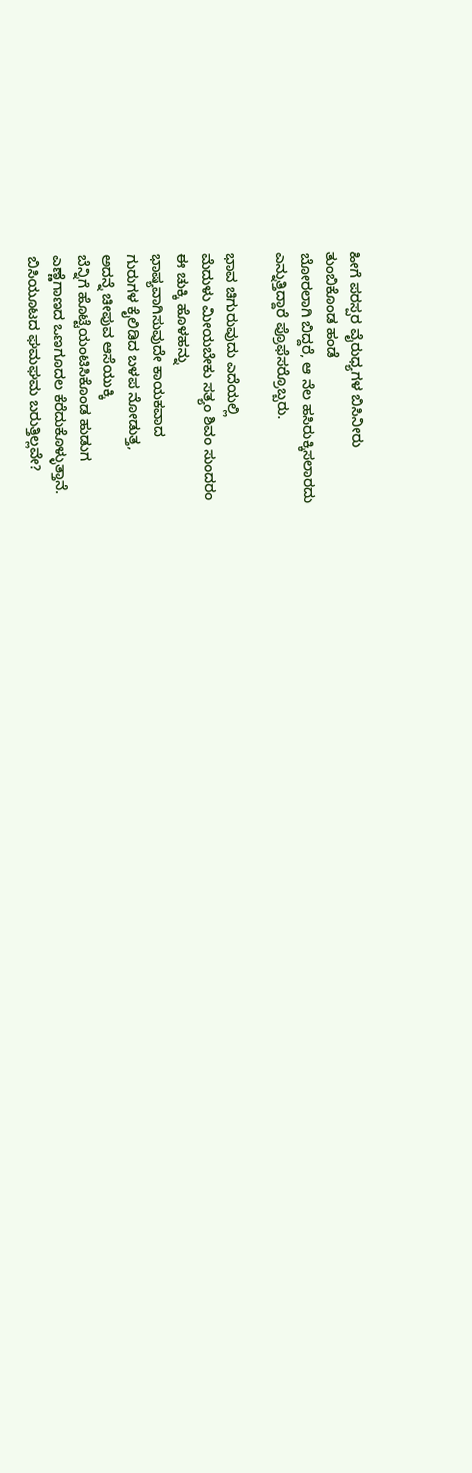ಹೀಗೆ ಪರಸ್ಪರ ವೈರುಧ್ಯಗಳ ಬಿಸಿನೀರು
ತುಂಬಿಕೊಂಡ ಹಂಡೆ
ಬೋರಲಾಗಿ ಬಿದ್ದರೆ, ಆ ನೆಲ ಹಸಿರುಕ್ಕಿಸಲಾರದು
ಎನ್ನುತ್ತಿದ್ದಾರೆ ಪ್ರೊಫೆಸರ್ರೊಬ್ಬರು.

ಭಾವ ಚಿಗುರುವುದು ಎದೆಯಲ್ಲಿ
ಮೆದುಳು ಮೀಯಬೇಕು ಸತ್ಯಂ ಶಿವಂ ಸುಂದರಂ
ಈ ಚುಕ್ಕಿ ಹೊಳಹನ್ನು
ಭಾಷ್ಯವಾಗಿಸುವುದೇ ಕಾಯಕವಾದ
ಗುರುಗಳ ಕೈಲಿಡಿದ ಬಳಪ ನೋಡುತ್ತ,
ಅದನ್ನೆ ಚೀಪುವ ಆಸೆಯುಕ್ಕಿ
ಬೆನ್ನಿಗೆ ಹೊಟ್ಟೆಯಂಟಿಸಿಕೊಂಡ ಹುಡುಗ
ಎಣ್ಣೆಗಾಣದ ಒಣಗೂದಲ ಕೆರೆದುಕೊಳ್ಳುತ್ತಾನೆ.
ಬಿಸಿಯೂಟದ ಘಮಘಮ ಬರುತ್ತಿಲ್ಲವೇ?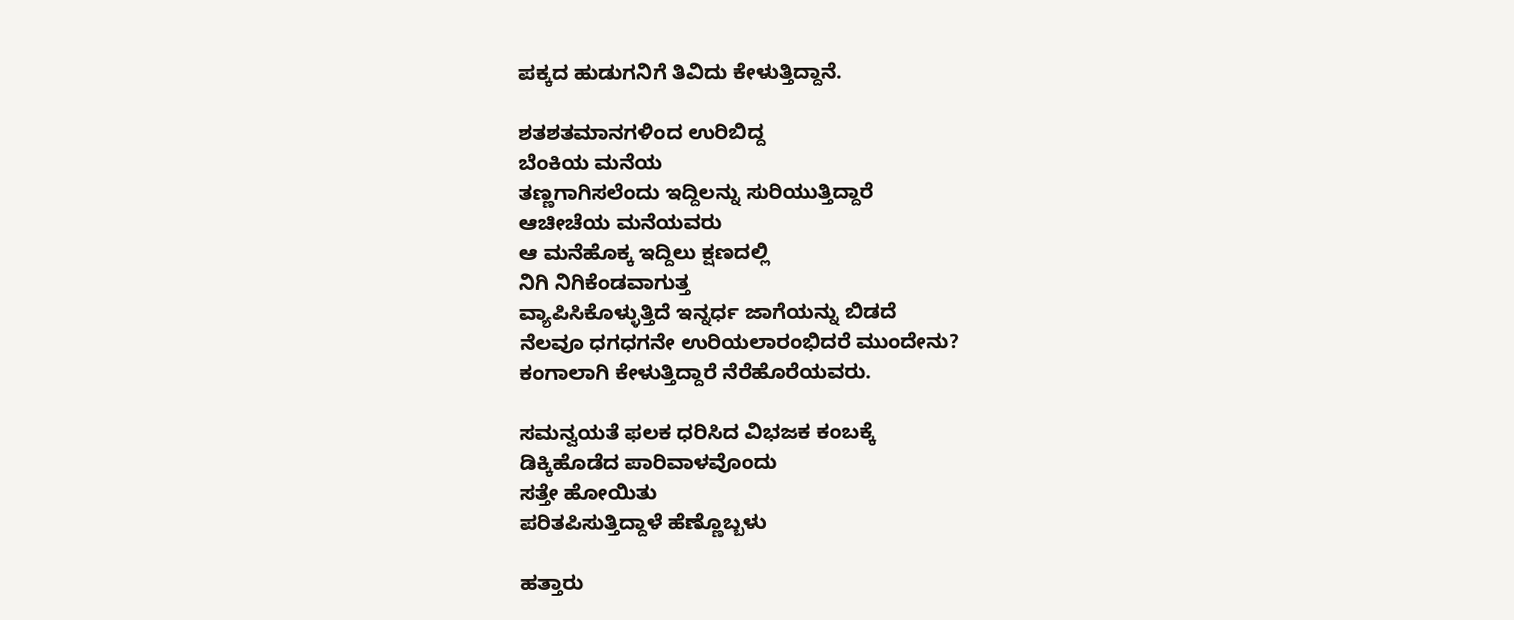ಪಕ್ಕದ ಹುಡುಗನಿಗೆ ತಿವಿದು ಕೇಳುತ್ತಿದ್ದಾನೆ.

ಶತಶತಮಾನಗಳಿಂದ ಉರಿಬಿದ್ದ
ಬೆಂಕಿಯ ಮನೆಯ
ತಣ್ಣಗಾಗಿಸಲೆಂದು ಇದ್ದಿಲನ್ನು ಸುರಿಯುತ್ತಿದ್ದಾರೆ
ಆಚೀಚೆಯ ಮನೆಯವರು
ಆ ಮನೆಹೊಕ್ಕ ಇದ್ದಿಲು ಕ್ಷಣದಲ್ಲಿ
ನಿಗಿ ನಿಗಿಕೆಂಡವಾಗುತ್ತ
ವ್ಯಾಪಿಸಿಕೊಳ್ಳುತ್ತಿದೆ ಇನ್ನರ್ಧ ಜಾಗೆಯನ್ನು ಬಿಡದೆ
ನೆಲವೂ ಧಗಧಗನೇ ಉರಿಯಲಾರಂಭಿದರೆ ಮುಂದೇನು?
ಕಂಗಾಲಾಗಿ ಕೇಳುತ್ತಿದ್ದಾರೆ ನೆರೆಹೊರೆಯವರು.

ಸಮನ್ವಯತೆ ಫಲಕ ಧರಿಸಿದ ವಿಭಜಕ ಕಂಬಕ್ಕೆ
ಡಿಕ್ಕಿಹೊಡೆದ ಪಾರಿವಾಳವೊಂದು
ಸತ್ತೇ ಹೋಯಿತು
ಪರಿತಪಿಸುತ್ತಿದ್ದಾಳೆ ಹೆಣ್ಣೊಬ್ಬಳು

ಹತ್ತಾರು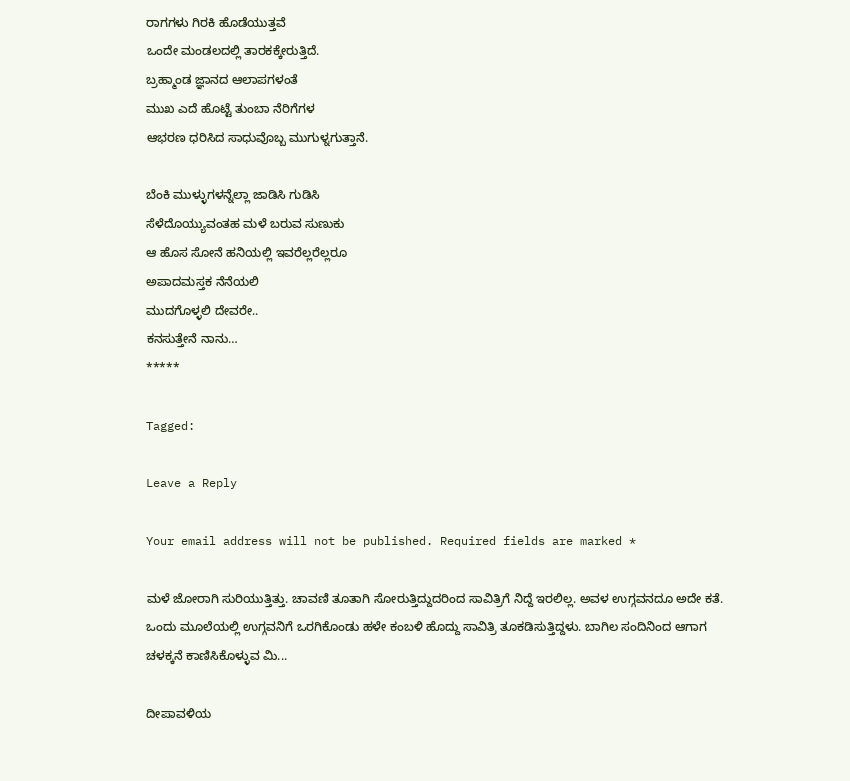ರಾಗಗಳು ಗಿರಕಿ ಹೊಡೆಯುತ್ತವೆ
ಒಂದೇ ಮಂಡಲದಲ್ಲಿ ತಾರಕಕ್ಕೇರುತ್ತಿದೆ.
ಬ್ರಹ್ಮಾಂಡ ಜ್ಞಾನದ ಆಲಾಪಗಳಂತೆ
ಮುಖ ಎದೆ ಹೊಟ್ಟೆ ತುಂಬಾ ನೆರಿಗೆಗಳ
ಆಭರಣ ಧರಿಸಿದ ಸಾಧುವೊಬ್ಬ ಮುಗುಳ್ನಗುತ್ತಾನೆ.

ಬೆಂಕಿ ಮುಳ್ಳುಗಳನ್ನೆಲ್ಲಾ ಜಾಡಿಸಿ ಗುಡಿಸಿ
ಸೆಳೆದೊಯ್ಯುವಂತಹ ಮಳೆ ಬರುವ ಸುಣುಕು
ಆ ಹೊಸ ಸೋನೆ ಹನಿಯಲ್ಲಿ ಇವರೆಲ್ಲರೆಲ್ಲರೂ
ಅಪಾದಮಸ್ತಕ ನೆನೆಯಲಿ
ಮುದಗೊಳ್ಳಲಿ ದೇವರೇ..
ಕನಸುತ್ತೇನೆ ನಾನು…
*****

Tagged:

Leave a Reply

Your email address will not be published. Required fields are marked *

ಮಳೆ ಜೋರಾಗಿ ಸುರಿಯುತ್ತಿತ್ತು. ಚಾವಣಿ ತೂತಾಗಿ ಸೋರುತ್ತಿದ್ದುದರಿಂದ ಸಾವಿತ್ರಿಗೆ ನಿದ್ದೆ ಇರಲಿಲ್ಲ. ಅವಳ ಉಗ್ಗವನದೂ ಅದೇ ಕತೆ. ಒಂದು ಮೂಲೆಯಲ್ಲಿ ಉಗ್ಗವನಿಗೆ ಒರಗಿಕೊಂಡು ಹಳೇ ಕಂಬಳಿ ಹೊದ್ದು ಸಾವಿತ್ರಿ ತೂಕಡಿಸುತ್ತಿದ್ದಳು. ಬಾಗಿಲ ಸಂದಿನಿಂದ ಆಗಾಗ ಚಳಕ್ಕನೆ ಕಾಣಿಸಿಕೊಳ್ಳುವ ಮಿ...

ದೀಪಾವಳಿಯ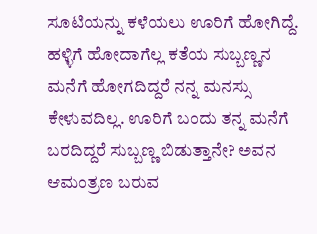ಸೂಟಿಯನ್ನು ಕಳೆಯಲು ಊರಿಗೆ ಹೋಗಿದ್ದೆ. ಹಳ್ಳಿಗೆ ಹೋದಾಗೆಲ್ಲ ಕತೆಯ ಸುಬ್ಬಣ್ಣನ ಮನೆಗೆ ಹೋಗದಿದ್ದರೆ ನನ್ನ ಮನಸ್ಸು ಕೇಳುವದಿಲ್ಲ. ಊರಿಗೆ ಬಂದು ತನ್ನ ಮನೆಗೆ ಬರದಿದ್ದರೆ ಸುಬ್ಬಣ್ಣ ಬಿಡುತ್ತಾನೇ? ಅವನ ಆಮಂತ್ರಣ ಬರುವ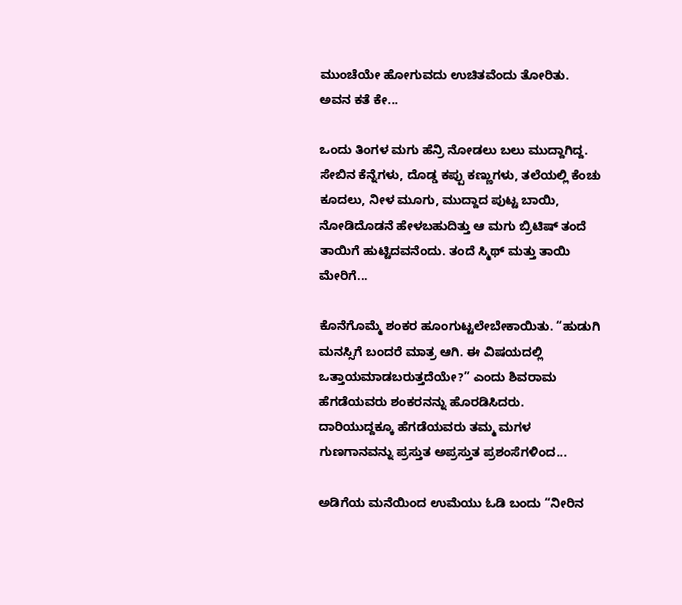ಮುಂಚೆಯೇ ಹೋಗುವದು ಉಚಿತವೆಂದು ತೋರಿತು. ಅವನ ಕತೆ ಕೇ...

ಒಂದು ತಿಂಗಳ ಮಗು ಹೆನ್ರಿ ನೋಡಲು ಬಲು ಮುದ್ದಾಗಿದ್ದ. ಸೇಬಿನ ಕೆನ್ನೆಗಳು, ದೊಡ್ಡ ಕಪ್ಪು ಕಣ್ಣುಗಳು, ತಲೆಯಲ್ಲಿ ಕೆಂಚು ಕೂದಲು, ನೀಳ ಮೂಗು, ಮುದ್ದಾದ ಪುಟ್ಟ ಬಾಯಿ, ನೋಡಿದೊಡನೆ ಹೇಳಬಹುದಿತ್ತು ಆ ಮಗು ಬ್ರಿಟಿಷ್ ತಂದೆ ತಾಯಿಗೆ ಹುಟ್ಟಿದವನೆಂದು. ತಂದೆ ಸ್ಮಿಥ್ ಮತ್ತು ತಾಯಿ ಮೇರಿಗೆ...

ಕೊನೆಗೊಮ್ಮೆ ಶಂಕರ ಹೂಂಗುಟ್ಟಲೇಬೇಕಾಯಿತು. “ಹುಡುಗಿ ಮನಸ್ಸಿಗೆ ಬಂದರೆ ಮಾತ್ರ ಆಗಿ. ಈ ವಿಷಯದಲ್ಲಿ ಒತ್ತಾಯಮಾಡಬರುತ್ತದೆಯೇ?” ಎಂದು ಶಿವರಾಮ ಹೆಗಡೆಯವರು ಶಂಕರನನ್ನು ಹೊರಡಿಸಿದರು. ದಾರಿಯುದ್ದಕ್ಕೂ ಹೆಗಡೆಯವರು ತಮ್ಮ ಮಗಳ ಗುಣಗಾನವನ್ನು ಪ್ರಸ್ತುತ ಅಪ್ರಸ್ತುತ ಪ್ರಶಂಸೆಗಳಿಂದ...

ಅಡಿಗೆಯ ಮನೆಯಿಂದ ಉಮೆಯು ಓಡಿ ಬಂದು “ನೀರಿನ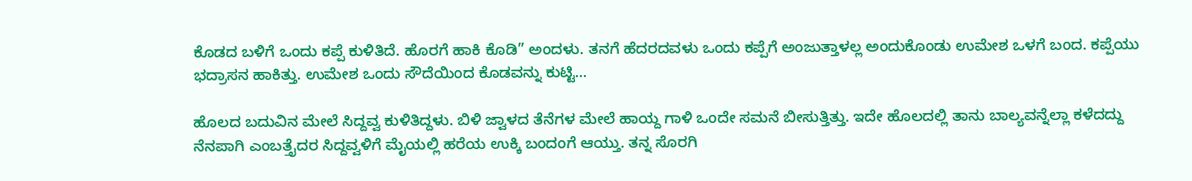ಕೊಡದ ಬಳಿಗೆ ಒಂದು ಕಪ್ಪೆ ಕುಳಿತಿದೆ. ಹೊರಗೆ ಹಾಕಿ ಕೊಡಿ” ಅಂದಳು. ತನಗೆ ಹೆದರದವಳು ಒಂದು ಕಪ್ಪೆಗೆ ಅಂಜುತ್ತಾಳಲ್ಲ ಅಂದುಕೊಂಡು ಉಮೇಶ ಒಳಗೆ ಬಂದ. ಕಪ್ಪೆಯು ಭದ್ರಾಸನ ಹಾಕಿತ್ತು. ಉಮೇಶ ಒಂದು ಸೌದೆಯಿಂದ ಕೊಡವನ್ನು ಕುಟ್ಟಿ...

ಹೊಲದ ಬದುವಿನ ಮೇಲೆ ಸಿದ್ದವ್ವ ಕುಳಿತಿದ್ದಳು. ಬಿಳಿ ಜ್ವಾಳದ ತೆನೆಗಳ ಮೇಲೆ ಹಾಯ್ದ ಗಾಳಿ ಒಂದೇ ಸಮನೆ ಬೀಸುತ್ತಿತ್ತು. ಇದೇ ಹೊಲದಲ್ಲಿ ತಾನು ಬಾಲ್ಯವನ್ನೆಲ್ಲಾ ಕಳೆದದ್ದು ನೆನಪಾಗಿ ಎಂಬತ್ತೈದರ ಸಿದ್ದವ್ವಳಿಗೆ ಮೈಯಲ್ಲಿ ಹರೆಯ ಉಕ್ಕಿ ಬಂದಂಗೆ ಆಯ್ತು. ತನ್ನ ಸೊರಗಿ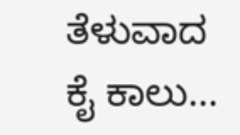ತೆಳುವಾದ ಕೈ ಕಾಲು...